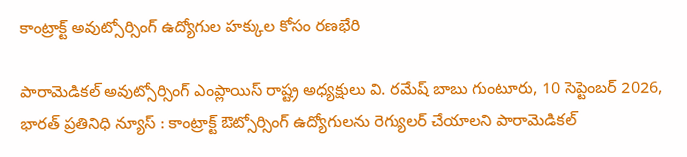కాంట్రాక్ట్ అవుట్సోర్సింగ్ ఉద్యోగుల హక్కుల కోసం రణభేరి

పారామెడికల్ అవుట్సోర్సింగ్ ఎంప్లాయిస్ రాష్ట్ర అధ్యక్షులు వి. రమేష్ బాబు గుంటూరు, 10 సెప్టెంబర్ 2026, భారత్ ప్రతినిధి న్యూస్ : కాంట్రాక్ట్ ఔట్సోర్సింగ్ ఉద్యోగులను రెగ్యులర్ చేయాలని పారామెడికల్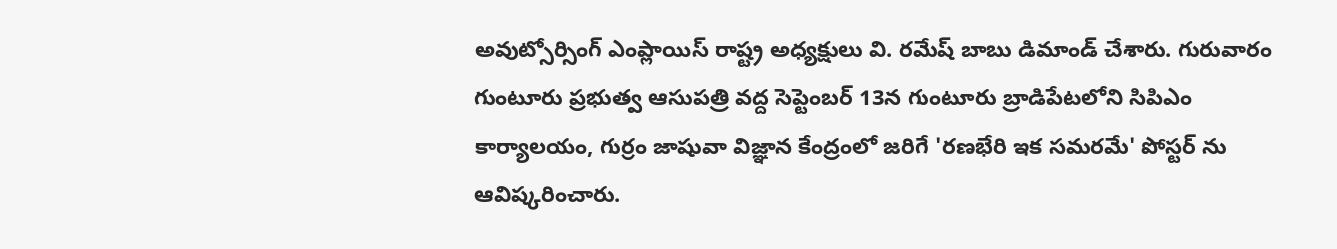అవుట్సోర్సింగ్ ఎంప్లాయిస్ రాష్ట్ర అధ్యక్షులు వి. రమేష్ బాబు డిమాండ్ చేశారు. గురువారం గుంటూరు ప్రభుత్వ ఆసుపత్రి వద్ద సెప్టెంబర్ 13న గుంటూరు బ్రాడిపేటలోని సిపిఎం కార్యాలయం, గుర్రం జాషువా విజ్ఞాన కేంద్రంలో జరిగే 'రణభేరి ఇక సమరమే' పోస్టర్ ను ఆవిష్కరించారు.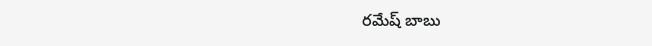రమేష్ బాబు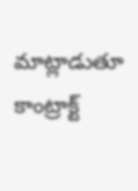మాట్లాడుతూ కాంట్రాక్ట్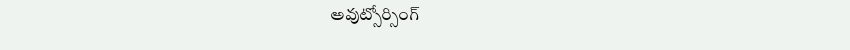అవుట్సోర్సింగ్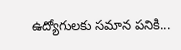ఉద్యోగులకు సమాన పనికి...